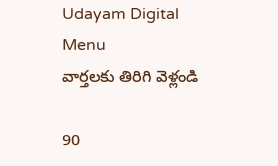Udayam Digital
Menu
వార్తలకు తిరిగి వెళ్లండి

90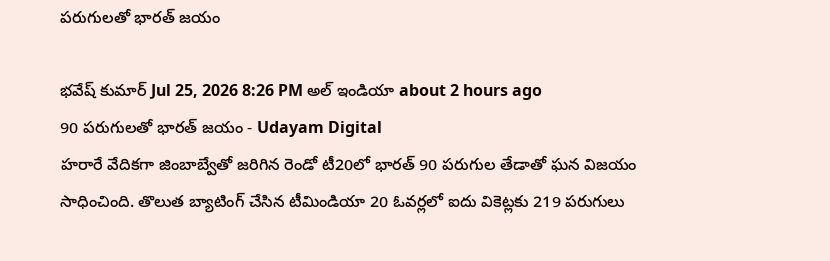పరుగులతో భారత్‌ జయం

భవేష్ కుమార్ Jul 25, 2026 8:26 PM అల్ ఇండియా about 2 hours ago
90 పరుగులతో భారత్‌ జయం - Udayam Digital
హరారే వేదికగా జింబాబ్వేతో జరిగిన రెండో టీ20లో భారత్ 90 పరుగుల తేడాతో ఘన విజయం సాధించింది. తొలుత బ్యాటింగ్ చేసిన టీమిండియా 20 ఓవర్లలో ఐదు వికెట్లకు 219 పరుగులు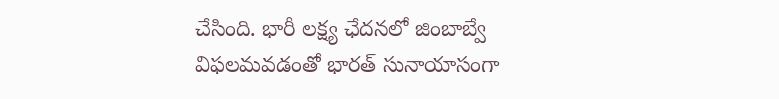చేసింది. భారీ లక్ష్య ఛేదనలో జింబాబ్వే విఫలమవడంతో భారత్ సునాయాసంగా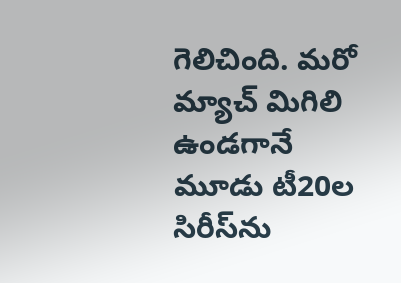గెలిచింది. మరో మ్యాచ్ మిగిలి ఉండగానే మూడు టీ20ల సిరీస్‌ను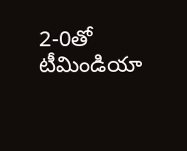2-0తో టీమిండియా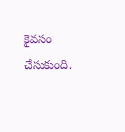కైవసం చేసుకుంది.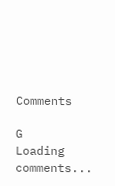Comments

G
Loading comments...